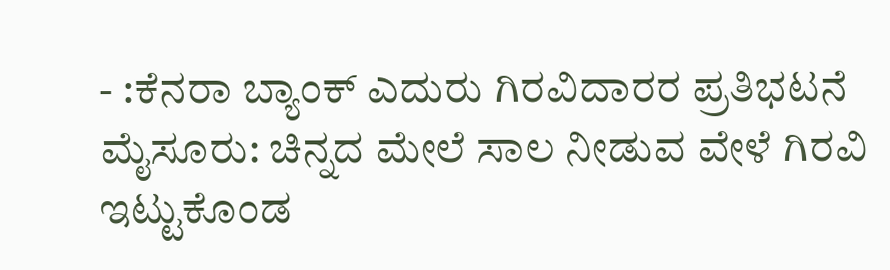- :ಕೆನರಾ ಬ್ಯಾಂಕ್ ಎದುರು ಗಿರವಿದಾರರ ಪ್ರತಿಭಟನೆ
ಮೈಸೂರು: ಚಿನ್ನದ ಮೇಲೆ ಸಾಲ ನೀಡುವ ವೇಳೆ ಗಿರವಿ ಇಟ್ಟುಕೊಂಡ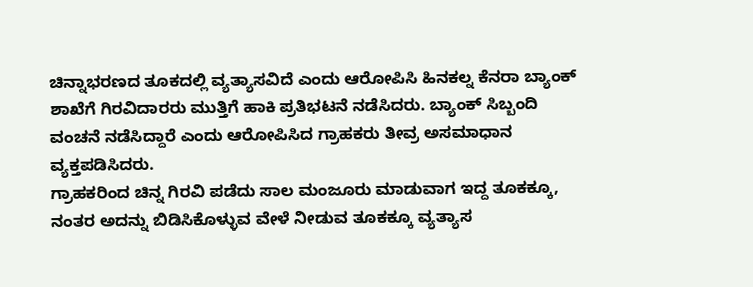ಚಿನ್ನಾಭರಣದ ತೂಕದಲ್ಲಿ ವ್ಯತ್ಯಾಸವಿದೆ ಎಂದು ಆರೋಪಿಸಿ ಹಿನಕಲ್ನ ಕೆನರಾ ಬ್ಯಾಂಕ್ ಶಾಖೆಗೆ ಗಿರವಿದಾರರು ಮುತ್ತಿಗೆ ಹಾಕಿ ಪ್ರತಿಭಟನೆ ನಡೆಸಿದರು. ಬ್ಯಾಂಕ್ ಸಿಬ್ಬಂದಿ ವಂಚನೆ ನಡೆಸಿದ್ದಾರೆ ಎಂದು ಆರೋಪಿಸಿದ ಗ್ರಾಹಕರು ತೀವ್ರ ಅಸಮಾಧಾನ ವ್ಯಕ್ತಪಡಿಸಿದರು.
ಗ್ರಾಹಕರಿಂದ ಚಿನ್ನ ಗಿರವಿ ಪಡೆದು ಸಾಲ ಮಂಜೂರು ಮಾಡುವಾಗ ಇದ್ದ ತೂಕಕ್ಕೂ, ನಂತರ ಅದನ್ನು ಬಿಡಿಸಿಕೊಳ್ಳುವ ವೇಳೆ ನೀಡುವ ತೂಕಕ್ಕೂ ವ್ಯತ್ಯಾಸ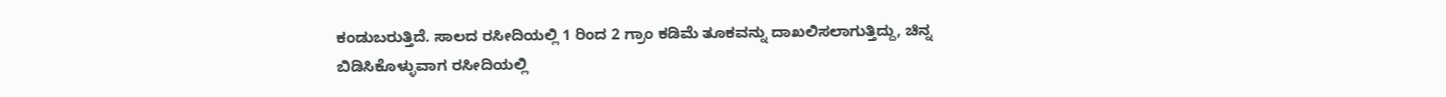ಕಂಡುಬರುತ್ತಿದೆ. ಸಾಲದ ರಸೀದಿಯಲ್ಲಿ 1 ರಿಂದ 2 ಗ್ರಾಂ ಕಡಿಮೆ ತೂಕವನ್ನು ದಾಖಲಿಸಲಾಗುತ್ತಿದ್ದು, ಚಿನ್ನ ಬಿಡಿಸಿಕೊಳ್ಳುವಾಗ ರಸೀದಿಯಲ್ಲಿ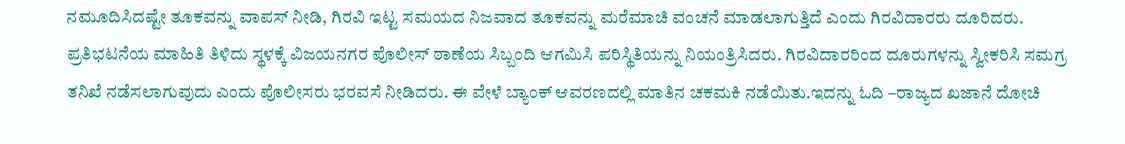ನಮೂದಿಸಿದಷ್ಟೇ ತೂಕವನ್ನು ವಾಪಸ್ ನೀಡಿ, ಗಿರವಿ ಇಟ್ಟ ಸಮಯದ ನಿಜವಾದ ತೂಕವನ್ನು ಮರೆಮಾಚಿ ವಂಚನೆ ಮಾಡಲಾಗುತ್ತಿದೆ ಎಂದು ಗಿರವಿದಾರರು ದೂರಿದರು.
ಪ್ರತಿಭಟನೆಯ ಮಾಹಿತಿ ತಿಳಿದು ಸ್ಥಳಕ್ಕೆ ವಿಜಯನಗರ ಪೊಲೀಸ್ ಠಾಣೆಯ ಸಿಬ್ಬಂದಿ ಆಗಮಿಸಿ ಪರಿಸ್ಥಿತಿಯನ್ನು ನಿಯಂತ್ರಿಸಿದರು. ಗಿರವಿದಾರರಿಂದ ದೂರುಗಳನ್ನು ಸ್ವೀಕರಿಸಿ ಸಮಗ್ರ ತನಿಖೆ ನಡೆಸಲಾಗುವುದು ಎಂದು ಪೊಲೀಸರು ಭರವಸೆ ನೀಡಿದರು. ಈ ವೇಳೆ ಬ್ಯಾಂಕ್ ಆವರಣದಲ್ಲಿ ಮಾತಿನ ಚಕಮಕಿ ನಡೆಯಿತು.ಇದನ್ನು ಓದಿ –ರಾಜ್ಯದ ಖಜಾನೆ ದೋಚಿ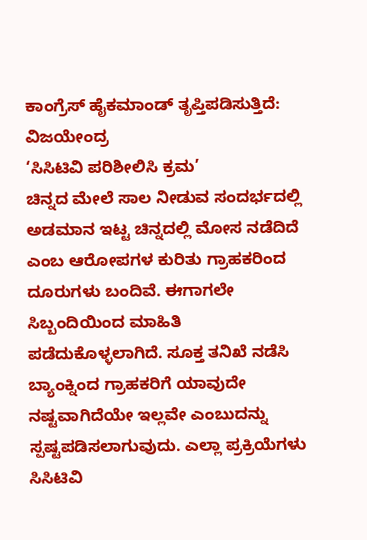ಕಾಂಗ್ರೆಸ್ ಹೈಕಮಾಂಡ್ ತೃಪ್ತಿಪಡಿಸುತ್ತಿದೆ: ವಿಜಯೇಂದ್ರ
‘ಸಿಸಿಟಿವಿ ಪರಿಶೀಲಿಸಿ ಕ್ರಮ’
ಚಿನ್ನದ ಮೇಲೆ ಸಾಲ ನೀಡುವ ಸಂದರ್ಭದಲ್ಲಿ ಅಡಮಾನ ಇಟ್ಟ ಚಿನ್ನದಲ್ಲಿ ಮೋಸ ನಡೆದಿದೆ ಎಂಬ ಆರೋಪಗಳ ಕುರಿತು ಗ್ರಾಹಕರಿಂದ ದೂರುಗಳು ಬಂದಿವೆ. ಈಗಾಗಲೇ ಸಿಬ್ಬಂದಿಯಿಂದ ಮಾಹಿತಿ ಪಡೆದುಕೊಳ್ಳಲಾಗಿದೆ. ಸೂಕ್ತ ತನಿಖೆ ನಡೆಸಿ ಬ್ಯಾಂಕ್ನಿಂದ ಗ್ರಾಹಕರಿಗೆ ಯಾವುದೇ ನಷ್ಟವಾಗಿದೆಯೇ ಇಲ್ಲವೇ ಎಂಬುದನ್ನು ಸ್ಪಷ್ಟಪಡಿಸಲಾಗುವುದು. ಎಲ್ಲಾ ಪ್ರಕ್ರಿಯೆಗಳು ಸಿಸಿಟಿವಿ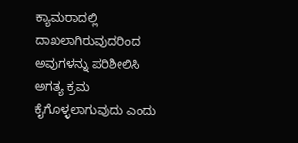ಕ್ಯಾಮರಾದಲ್ಲಿ ದಾಖಲಾಗಿರುವುದರಿಂದ ಅವುಗಳನ್ನು ಪರಿಶೀಲಿಸಿ ಅಗತ್ಯ ಕ್ರಮ ಕೈಗೊಳ್ಳಲಾಗುವುದು ಎಂದು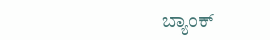ಬ್ಯಾಂಕ್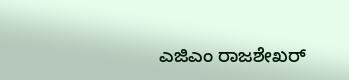ಎಜಿಎಂ ರಾಜಶೇಖರ್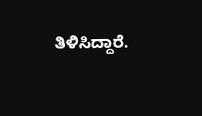ತಿಳಿಸಿದ್ದಾರೆ.